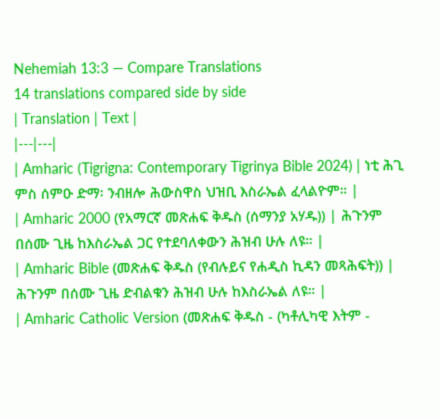Nehemiah 13:3 — Compare Translations
14 translations compared side by side
| Translation | Text |
|---|---|
| Amharic (Tigrigna: Contemporary Tigrinya Bible 2024) | ነቲ ሕጊ ምስ ሰምዑ ድማ፡ ንብዘሎ ሕውስዋስ ህዝቢ እስራኤል ፈላልዮም። |
| Amharic 2000 (የአማርኛ መጽሐፍ ቅዱስ (ሰማንያ አሃዱ)) | ሕጉንም በሰሙ ጊዜ ከእስራኤል ጋር የተደባለቀውን ሕዝብ ሁሉ ለዩ። |
| Amharic Bible (መጽሐፍ ቅዱስ (የብሉይና የሐዲስ ኪዳን መጻሕፍት)) | ሕጉንም በሰሙ ጊዜ ድብልቁን ሕዝብ ሁሉ ከእስራኤል ለዩ። |
| Amharic Catholic Version (መጽሐፍ ቅዱስ - (ካቶሊካዊ እትም -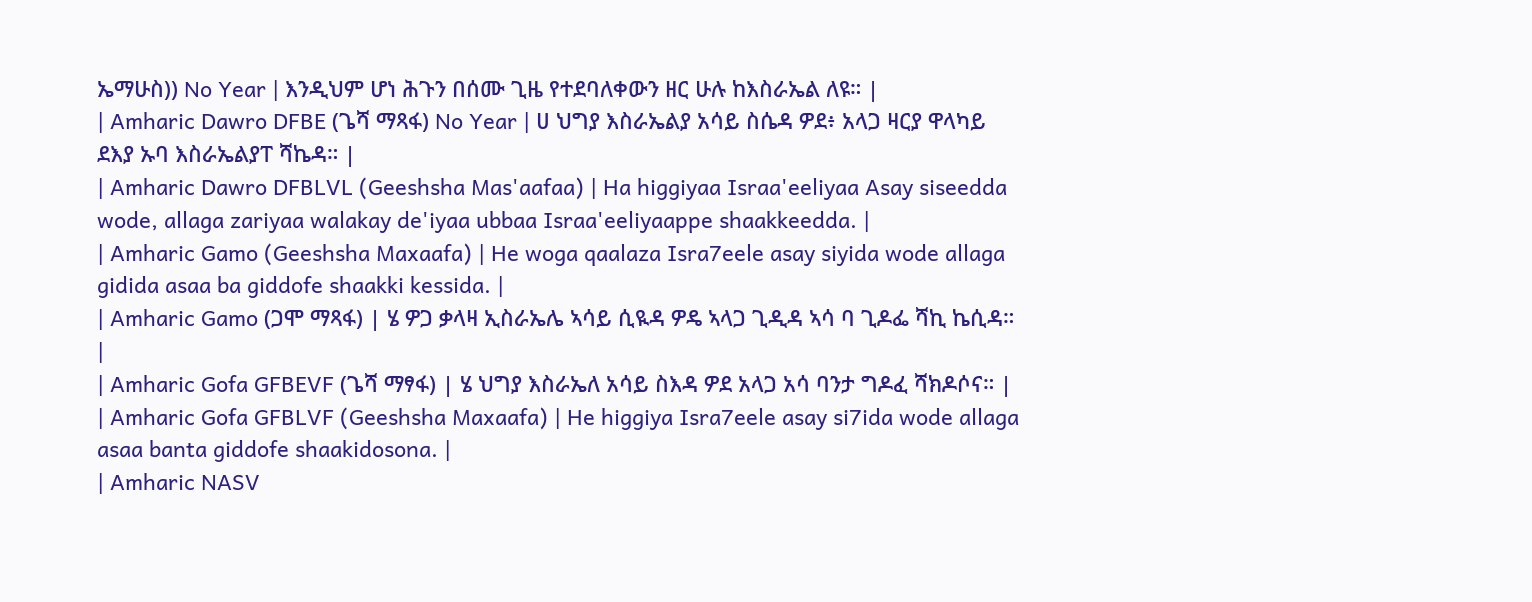ኤማሁስ)) No Year | እንዲህም ሆነ ሕጉን በሰሙ ጊዜ የተደባለቀውን ዘር ሁሉ ከእስራኤል ለዩ። |
| Amharic Dawro DFBE (ጌሻ ማጻፋ) No Year | ሀ ህግያ እስራኤልያ አሳይ ስሴዳ ዎደ፥ አላጋ ዛርያ ዋላካይ ደእያ ኡባ እስራኤልያፐ ሻኬዳ። |
| Amharic Dawro DFBLVL (Geeshsha Mas'aafaa) | Ha higgiyaa Israa'eeliyaa Asay siseedda wode, allaga zariyaa walakay de'iyaa ubbaa Israa'eeliyaappe shaakkeedda. |
| Amharic Gamo (Geeshsha Maxaafa) | He woga qaalaza Isra7eele asay siyida wode allaga gidida asaa ba giddofe shaakki kessida. |
| Amharic Gamo (ጋሞ ማጻፋ) | ሄ ዎጋ ቃላዛ ኢስራኤሌ ኣሳይ ሲዪዳ ዎዴ ኣላጋ ጊዲዳ ኣሳ ባ ጊዶፌ ሻኪ ኬሲዳ። |
| Amharic Gofa GFBEVF (ጌሻ ማፃፋ) | ሄ ህግያ እስራኤለ አሳይ ስእዳ ዎደ አላጋ አሳ ባንታ ግዶፈ ሻክዶሶና። |
| Amharic Gofa GFBLVF (Geeshsha Maxaafa) | He higgiya Isra7eele asay si7ida wode allaga asaa banta giddofe shaakidosona. |
| Amharic NASV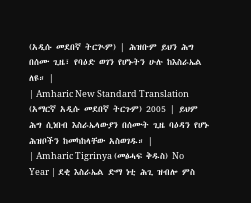(አዲሱ መደበኛ ትርጒም) | ሕዝቡም ይህን ሕግ በሰሙ ጊዜ፣ የባዕድ ወገን የሆኑትን ሁሉ ከእስራኤል ለዩ። |
| Amharic New Standard Translation (አማርኛ አዲሱ መደበኛ ትርጉም) 2005 | ይህም ሕግ ሲነበብ እስራኤላውያን በሰሙት ጊዜ ባዕዳን የሆኑ ሕዝቦችን ከመካከላቸው አስወገዱ። |
| Amharic Tigrinya (መፅሓፍ ቅዱስ) No Year | ደቂ እስራኤል ድማ ነቲ ሕጊ ዝብሎ ምስ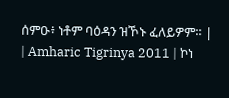ሰምዑ፥ ነቶም ባዕዳን ዝኾኑ ፈለይዎም። |
| Amharic Tigrinya 2011 | ኮነ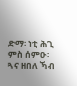ድማ፡ ነቲ ሕጊ ምስ ሰምዑ፡ ጓና ዘበለ ኻብ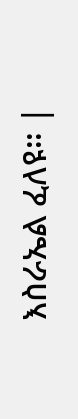እስራኤል ፈለዩ። |